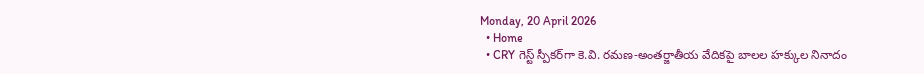Monday, 20 April 2026
  • Home
  • CRY గెస్ట్ స్పీకర్‌గా కె.వి. రమణ-అంతర్జాతీయ వేదికపై బాలల హక్కుల నినాదం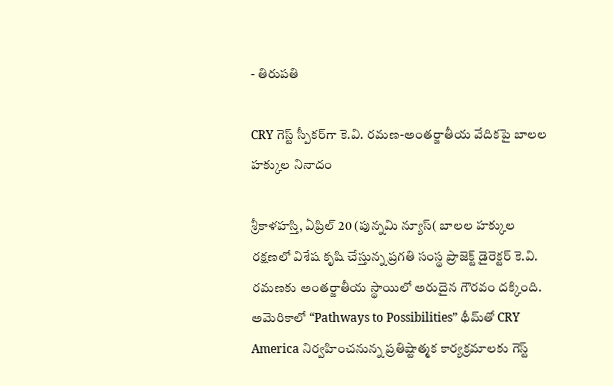- తిరుపతి

CRY గెస్ట్ స్పీకర్‌గా కె.వి. రమణ-అంతర్జాతీయ వేదికపై బాలల హక్కుల నినాదం

శ్రీకాళహస్తి, ఏప్రిల్ 20 (పున్నమి న్యూస్( బాలల హక్కుల రక్షణలో విశేష కృషి చేస్తున్న ప్రగతి సంస్థ ప్రాజెక్ట్ డైరెక్టర్ కె.వి. రమణకు అంతర్జాతీయ స్థాయిలో అరుదైన గౌరవం దక్కింది. అమెరికాలో “Pathways to Possibilities” థీమ్‌తో CRY America నిర్వహించనున్న ప్రతిష్టాత్మక కార్యక్రమాలకు గెస్ట్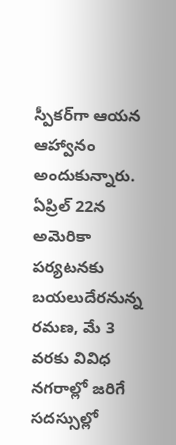స్పీకర్‌గా ఆయన ఆహ్వానం అందుకున్నారు. ఏప్రిల్ 22న అమెరికా పర్యటనకు బయలుదేరనున్న రమణ, మే 3 వరకు వివిధ నగరాల్లో జరిగే సదస్సుల్లో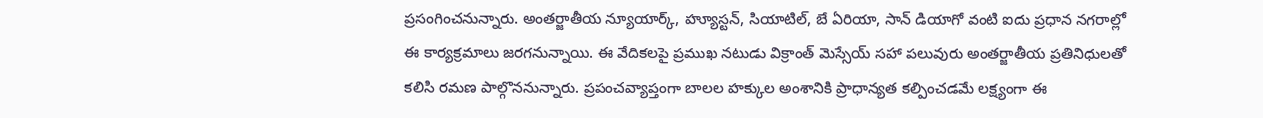ప్రసంగించనున్నారు. అంతర్జాతీయ న్యూయార్క్, హ్యూస్టన్, సియాటిల్, బే ఏరియా, సాన్ డియాగో వంటి ఐదు ప్రధాన నగరాల్లో ఈ కార్యక్రమాలు జరగనున్నాయి. ఈ వేదికలపై ప్రముఖ నటుడు విక్రాంత్ మెస్సేయ్ సహా పలువురు అంతర్జాతీయ ప్రతినిధులతో కలిసి రమణ పాల్గొననున్నారు. ప్రపంచవ్యాప్తంగా బాలల హక్కుల అంశానికి ప్రాధాన్యత కల్పించడమే లక్ష్యంగా ఈ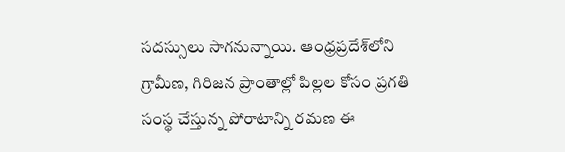సదస్సులు సాగనున్నాయి. ఆంధ్రప్రదేశ్‌లోని గ్రామీణ, గిరిజన ప్రాంతాల్లో పిల్లల కోసం ప్రగతి సంస్థ చేస్తున్న పోరాటాన్ని రమణ ఈ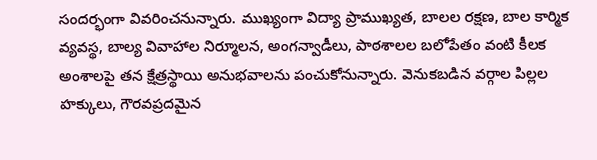సందర్భంగా వివరించనున్నారు. ముఖ్యంగా విద్యా ప్రాముఖ్యత, బాలల రక్షణ, బాల కార్మిక వ్యవస్థ, బాల్య వివాహాల నిర్మూలన, అంగన్వాడీలు, పాఠశాలల బలోపేతం వంటి కీలక అంశాలపై తన క్షేత్రస్థాయి అనుభవాలను పంచుకోనున్నారు. వెనుకబడిన వర్గాల పిల్లల హక్కులు, గౌరవప్రదమైన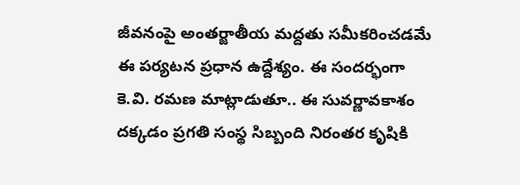జీవనంపై అంతర్జాతీయ మద్దతు సమీకరించడమే ఈ పర్యటన ప్రధాన ఉద్దేశ్యం. ఈ సందర్భంగా కె.వి. రమణ మాట్లాడుతూ.. ఈ సువర్ణావకాశం దక్కడం ప్రగతి సంస్థ సిబ్బంది నిరంతర కృషికి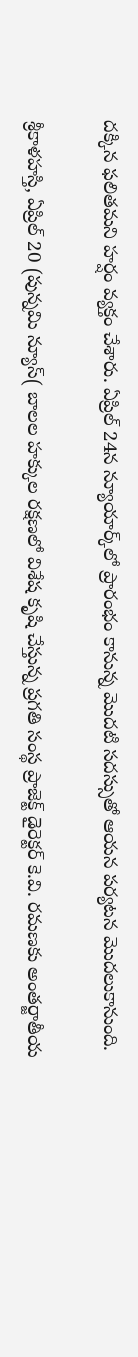దక్కిన ఫలితమని హర్షం వ్యక్తం చేశారు. ఏప్రిల్ 24న న్యూయార్క్‌లో ప్రారంభం కానున్న మొదటి సదస్సుతో ఆయన పర్యటన మొదలుకానుంది.

శ్రీకాళహస్తి, ఏప్రిల్ 20 (పున్నమి న్యూస్( బాలల హక్కుల రక్షణలో విశేష కృషి చేస్తున్న ప్రగతి సంస్థ ప్రాజెక్ట్ డైరెక్టర్ కె.వి. రమణకు అంతర్జాతీయ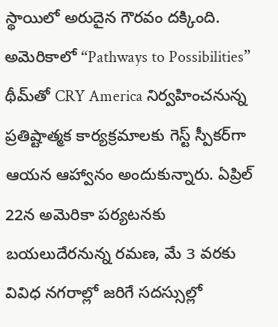స్థాయిలో అరుదైన గౌరవం దక్కింది. అమెరికాలో “Pathways to Possibilities” థీమ్‌తో CRY America నిర్వహించనున్న ప్రతిష్టాత్మక కార్యక్రమాలకు గెస్ట్ స్పీకర్‌గా ఆయన ఆహ్వానం అందుకున్నారు. ఏప్రిల్ 22న అమెరికా పర్యటనకు బయలుదేరనున్న రమణ, మే 3 వరకు వివిధ నగరాల్లో జరిగే సదస్సుల్లో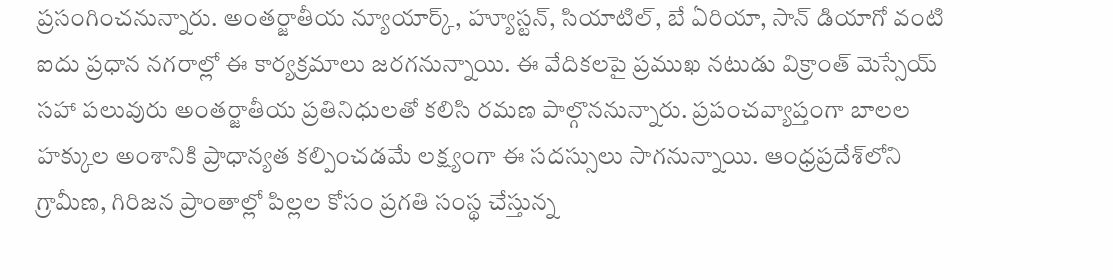ప్రసంగించనున్నారు. అంతర్జాతీయ న్యూయార్క్, హ్యూస్టన్, సియాటిల్, బే ఏరియా, సాన్ డియాగో వంటి ఐదు ప్రధాన నగరాల్లో ఈ కార్యక్రమాలు జరగనున్నాయి. ఈ వేదికలపై ప్రముఖ నటుడు విక్రాంత్ మెస్సేయ్ సహా పలువురు అంతర్జాతీయ ప్రతినిధులతో కలిసి రమణ పాల్గొననున్నారు. ప్రపంచవ్యాప్తంగా బాలల హక్కుల అంశానికి ప్రాధాన్యత కల్పించడమే లక్ష్యంగా ఈ సదస్సులు సాగనున్నాయి. ఆంధ్రప్రదేశ్‌లోని గ్రామీణ, గిరిజన ప్రాంతాల్లో పిల్లల కోసం ప్రగతి సంస్థ చేస్తున్న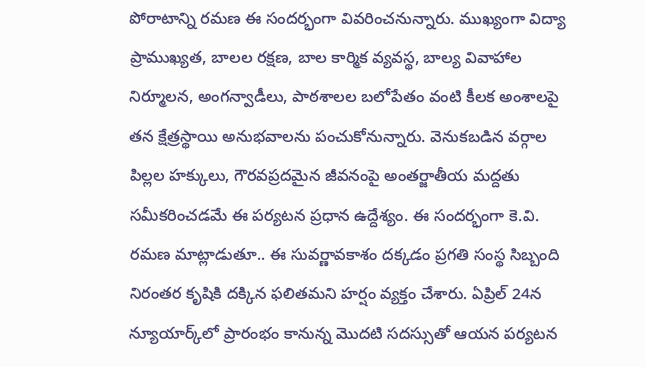పోరాటాన్ని రమణ ఈ సందర్భంగా వివరించనున్నారు. ముఖ్యంగా విద్యా ప్రాముఖ్యత, బాలల రక్షణ, బాల కార్మిక వ్యవస్థ, బాల్య వివాహాల నిర్మూలన, అంగన్వాడీలు, పాఠశాలల బలోపేతం వంటి కీలక అంశాలపై తన క్షేత్రస్థాయి అనుభవాలను పంచుకోనున్నారు. వెనుకబడిన వర్గాల పిల్లల హక్కులు, గౌరవప్రదమైన జీవనంపై అంతర్జాతీయ మద్దతు సమీకరించడమే ఈ పర్యటన ప్రధాన ఉద్దేశ్యం. ఈ సందర్భంగా కె.వి. రమణ మాట్లాడుతూ.. ఈ సువర్ణావకాశం దక్కడం ప్రగతి సంస్థ సిబ్బంది నిరంతర కృషికి దక్కిన ఫలితమని హర్షం వ్యక్తం చేశారు. ఏప్రిల్ 24న న్యూయార్క్‌లో ప్రారంభం కానున్న మొదటి సదస్సుతో ఆయన పర్యటన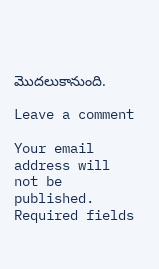మొదలుకానుంది.

Leave a comment

Your email address will not be published. Required fields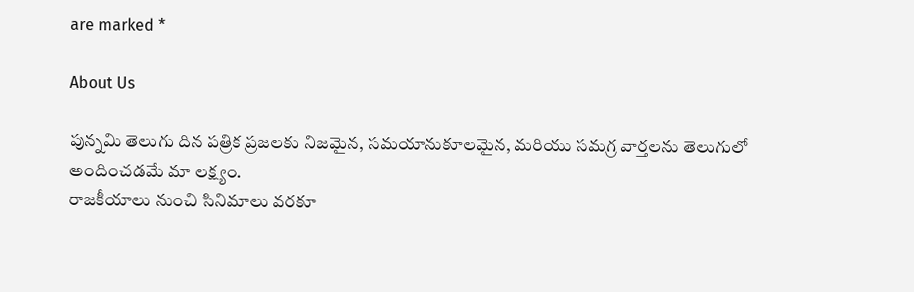are marked *

About Us

పున్నమి తెలుగు దిన పత్రిక ప్రజలకు నిజమైన, సమయానుకూలమైన, మరియు సమగ్ర వార్తలను తెలుగులో అందించడమే మా లక్ష్యం.
రాజకీయాలు నుంచి సినిమాలు వరకూ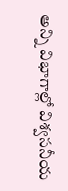అన్ని విభాగాల్లో విశ్వసనీయ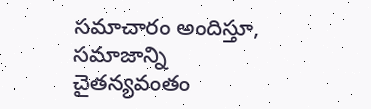సమాచారం అందిస్తూ, సమాజాన్ని చైతన్యవంతం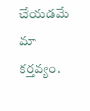చేయడమే మా కర్తవ్యం.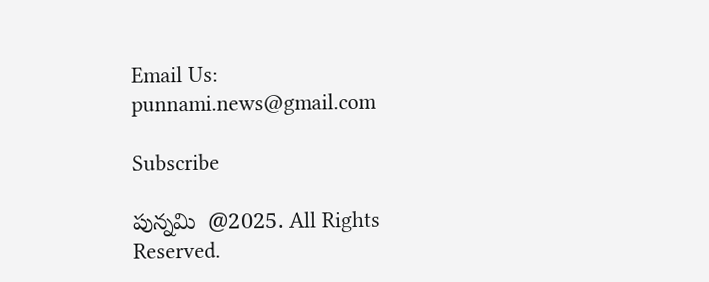Email Us: punnami.news@gmail.com

Subscribe

పున్నమి  @2025. All Rights Reserved.